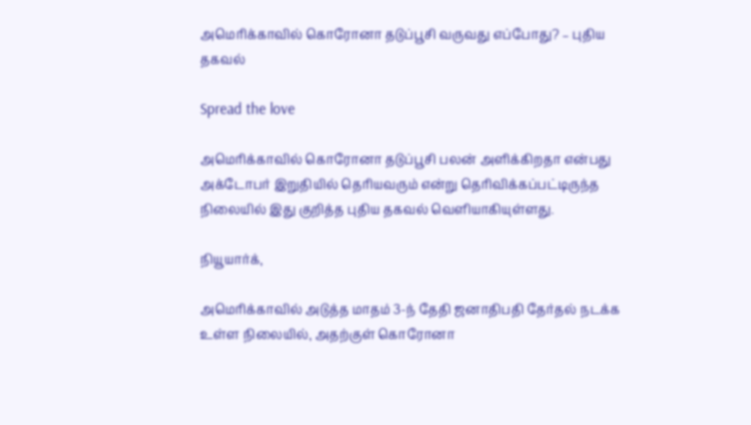அமெரிக்காவில் கொரோனா தடுப்பூசி வருவது எப்போது? – புதிய தகவல்

Spread the love

அமெரிக்காவில் கொரோனா தடுப்பூசி பலன் அளிக்கிறதா என்பது அக்டோபர் இறுதியில் தெரியவரும் என்று தெரிவிக்கப்பட்டிருந்த நிலையில் இது குறித்த புதிய தகவல் வெளியாகியுள்ளது.

நியூயார்க்,

அமெரிக்காவில் அடுத்த மாதம் 3-ந் தேதி ஜனாதிபதி தேர்தல் நடக்க உள்ள நிலையில், அதற்குள் கொரோனா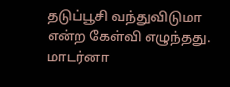தடுப்பூசி வந்துவிடுமா என்ற கேள்வி எழுந்தது. மாடர்னா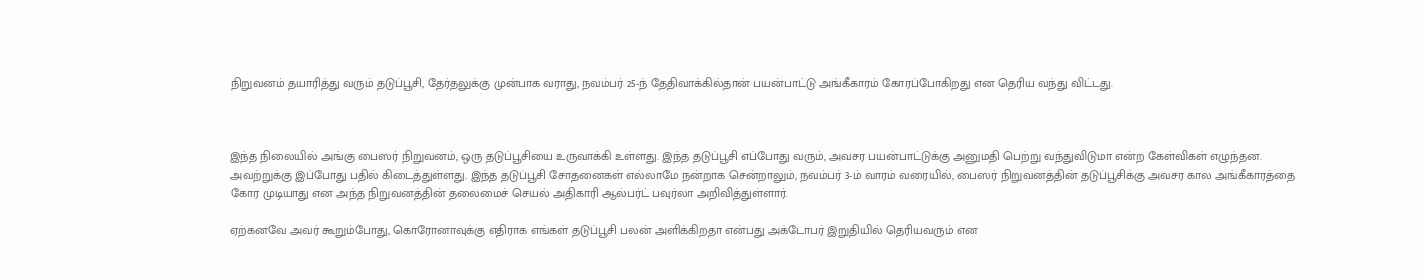நிறுவனம் தயாரித்து வரும் தடுப்பூசி, தேர்தலுக்கு முன்பாக வராது, நவம்பர் 25-ந் தேதிவாக்கில்தான் பயன்பாட்டு அங்கீகாரம் கோரப்போகிறது என தெரிய வந்து விட்டது.



இந்த நிலையில் அங்கு பைஸர் நிறுவனம், ஒரு தடுப்பூசியை உருவாக்கி உள்ளது. இந்த தடுப்பூசி எப்போது வரும், அவசர பயன்பாட்டுக்கு அனுமதி பெற்று வந்துவிடுமா என்ற கேள்விகள் எழுந்தன. அவற்றுக்கு இப்போது பதில் கிடைத்துள்ளது. இந்த தடுப்பூசி சோதனைகள் எல்லாமே நன்றாக சென்றாலும், நவம்பர் 3-ம் வாரம் வரையில், பைஸர் நிறுவனத்தின் தடுப்பூசிக்கு அவசர கால அங்கீகாரத்தை கோர முடியாது என அந்த நிறுவனத்தின் தலைமைச் செயல் அதிகாரி ஆல்பர்ட் பவுர்லா அறிவித்துள்ளார்.

ஏற்கனவே அவர் கூறும்போது, கொரோனாவுக்கு எதிராக எங்கள் தடுப்பூசி பலன் அளிக்கிறதா என்பது அக்டோபர் இறுதியில் தெரியவரும் என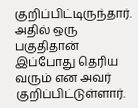குறிப்பிட்டிருந்தார். அதில் ஒரு பகுதிதான் இப்போது தெரிய வரும் என அவர் குறிப்பிட்டுள்ளார்.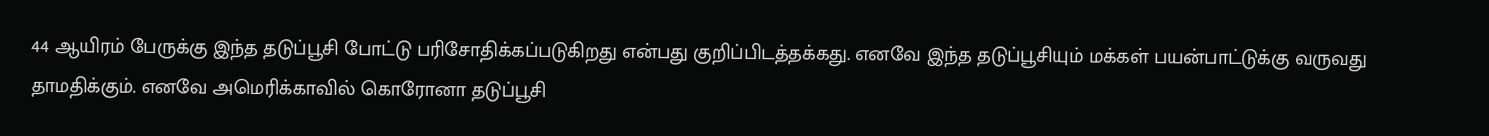44 ஆயிரம் பேருக்கு இந்த தடுப்பூசி போட்டு பரிசோதிக்கப்படுகிறது என்பது குறிப்பிடத்தக்கது. எனவே இந்த தடுப்பூசியும் மக்கள் பயன்பாட்டுக்கு வருவது தாமதிக்கும். எனவே அமெரிக்காவில் கொரோனா தடுப்பூசி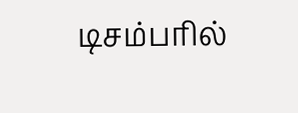டிசம்பரில்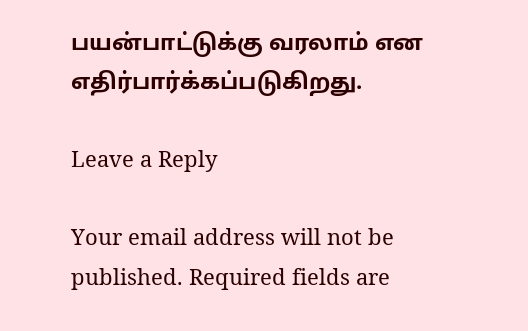பயன்பாட்டுக்கு வரலாம் என எதிர்பார்க்கப்படுகிறது.

Leave a Reply

Your email address will not be published. Required fields are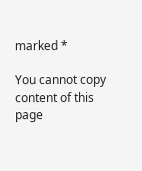marked *

You cannot copy content of this page